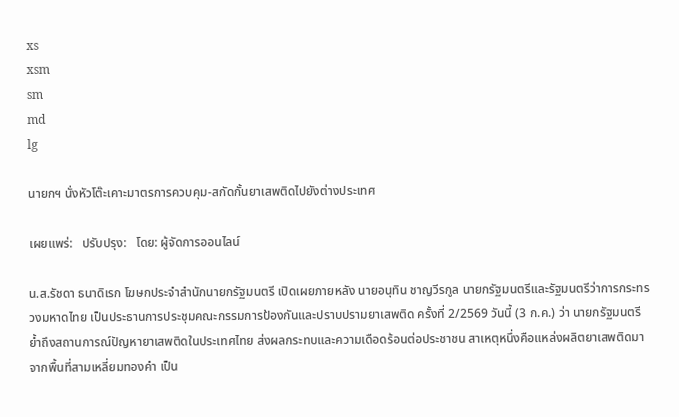xs
xsm
sm
md
lg

นายกฯ นั่งหัวโต๊ะเคาะมาตรการควบคุม-สกัดกั้นยาเสพติดไปยังต่างประเทศ

เผยแพร่:   ปรับปรุง:   โดย: ผู้จัดการออนไลน์

น.ส.รัชดา ธนาดิเรก โฆษกประจำสำนักนายกรัฐมนตรี เปิดเผยภายหลัง นายอนุทิน ชาญวีรกูล นายกรัฐมนตรีและรัฐมนตรีว่าการกระทรวงมหาดไทย เป็นประธานการประชุมคณะกรรมการป้องกันและปราบปรามยาเสพติด ครั้งที่ 2/2569 วันนี้ (3 ก.ค.) ว่า นายกรัฐมนตรีย้ำถึงสถานการณ์ปัญหายาเสพติดในประเทศไทย ส่งผลกระทบและความเดือดร้อนต่อประชาชน สาเหตุหนึ่งคือแหล่งผลิตยาเสพติดมาจากพื้นที่สามเหลี่ยมทองคำ เป็น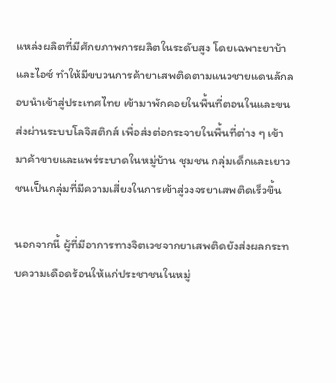แหล่งผลิตที่มีศักยภาพการผลิตในระดับสูง โดยเฉพาะยาบ้าและไอซ์ ทำให้มีขบวนการค้ายาเสพติดตามแนวชายแดนลักลอบนำเข้าสู่ประเทศไทย เข้ามาพักคอยในพื้นที่ตอนในและขนส่งผ่านระบบโลจิสติกส์ เพื่อส่งต่อกระจายในพื้นที่ต่าง ๆ เข้ามาค้าขายและแพร่ระบาดในหมู่บ้าน ชุมชน กลุ่มเด็กและเยาวชนเป็นกลุ่มที่มีความเสี่ยงในการเข้าสู่วงจรยาเสพติดเร็วขึ้น

นอกจากนี้ ผู้ที่มีอาการทางจิตเวชจากยาเสพติดยังส่งผลกระทบความเดือดร้อนให้แก่ประชาชนในหมู่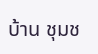บ้าน ชุมช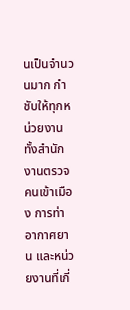นเป็นจำนวนมาก กำชับให้ทุกหน่วยงาน ทั้งสำนักงานตรวจคนเข้าเมือง การท่าอากาศยาน และหน่วยงานที่เกี่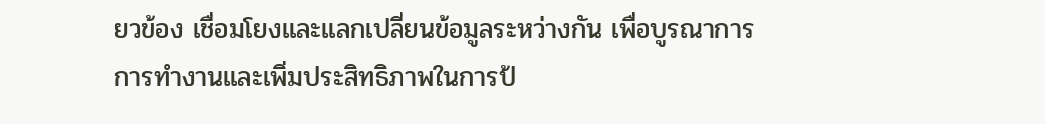ยวข้อง เชื่อมโยงและแลกเปลี่ยนข้อมูลระหว่างกัน เพื่อบูรณาการการทำงานและเพิ่มประสิทธิภาพในการป้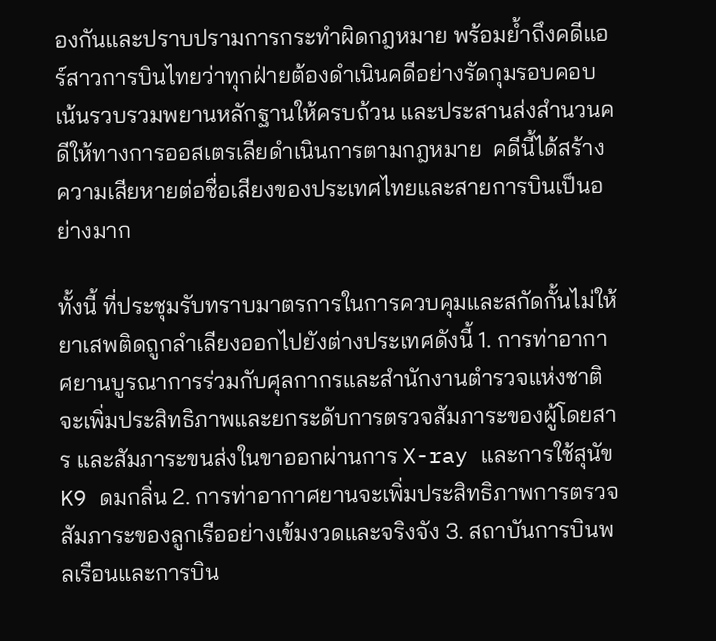องกันและปราบปรามการกระทำผิดกฎหมาย พร้อมย้ำถึงคดีแอร์สาวการบินไทยว่าทุกฝ่ายต้องดำเนินคดีอย่างรัดกุมรอบคอบ เน้นรวบรวมพยานหลักฐานให้ครบถ้วน และประสานส่งสำนวนคดีให้ทางการออสเตรเลียดำเนินการตามกฎหมาย  คดีนี้ได้สร้างความเสียหายต่อชื่อเสียงของประเทศไทยและสายการบินเป็นอย่างมาก

ทั้งนี้ ที่ประชุมรับทราบมาตรการในการควบคุมและสกัดกั้นไม่ให้ยาเสพติดถูกลำเลียงออกไปยังต่างประเทศดังนี้ 1. การท่าอากาศยานบูรณาการร่วมกับศุลกากรและสำนักงานตำรวจแห่งชาติจะเพิ่มประสิทธิภาพและยกระดับการตรวจสัมภาระของผู้โดยสาร และสัมภาระขนส่งในขาออกผ่านการ X-ray และการใช้สุนัข K9 ดมกลิ่น 2. การท่าอากาศยานจะเพิ่มประสิทธิภาพการตรวจสัมภาระของลูกเรืออย่างเข้มงวดและจริงจัง 3. สถาบันการบินพลเรือนและการบิน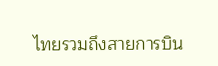ไทยรวมถึงสายการบิน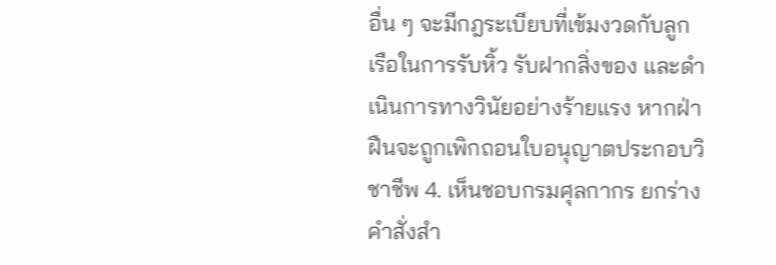อื่น ๆ จะมีกฎระเบียบที่เข้มงวดกับลูกเรือในการรับหิ้ว รับฝากสิ่งของ และดำเนินการทางวินัยอย่างร้ายแรง หากฝ่าฝืนจะถูกเพิกถอนใบอนุญาตประกอบวิชาชีพ 4. เห็นชอบกรมศุลกากร ยกร่างคำสั่งสำ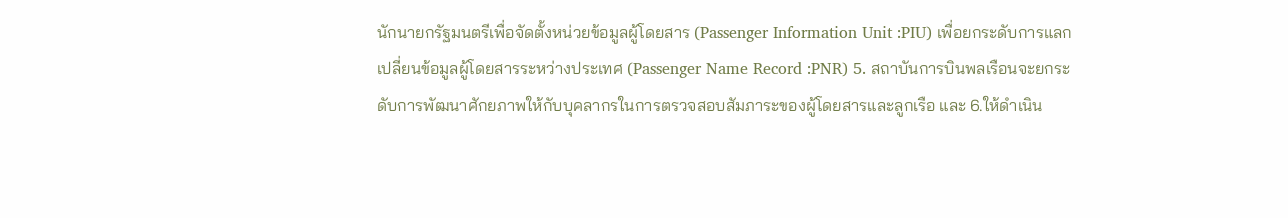นักนายกรัฐมนตรีเพื่อจัดตั้งหน่วยข้อมูลผู้โดยสาร (Passenger Information Unit :PIU) เพื่อยกระดับการแลกเปลี่ยนข้อมูลผู้โดยสารระหว่างประเทศ (Passenger Name Record :PNR) 5. สถาบันการบินพลเรือนจะยกระดับการพัฒนาศักยภาพให้กับบุคลากรในการตรวจสอบสัมภาระของผู้โดยสารและลูกเรือ และ 6.ให้ดำเนิน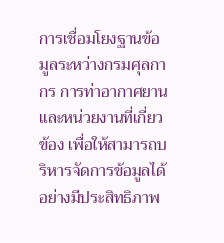การเชื่อมโยงฐานข้อมูลระหว่างกรมศุลกากร การท่าอากาศยานและหน่วยงานที่เกี่ยวข้อง เพื่อให้สามารถบริหารจัดการข้อมูลได้อย่างมีประสิทธิภาพ